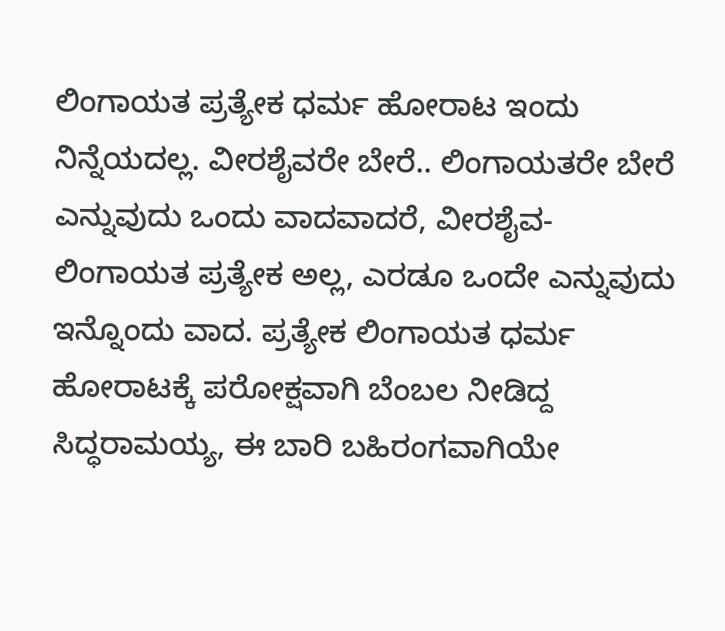ಲಿಂಗಾಯತ ಪ್ರತ್ಯೇಕ ಧರ್ಮ ಹೋರಾಟ ಇಂದು ನಿನ್ನೆಯದಲ್ಲ. ವೀರಶೈವರೇ ಬೇರೆ.. ಲಿಂಗಾಯತರೇ ಬೇರೆ ಎನ್ನುವುದು ಒಂದು ವಾದವಾದರೆ, ವೀರಶೈವ-ಲಿಂಗಾಯತ ಪ್ರತ್ಯೇಕ ಅಲ್ಲ, ಎರಡೂ ಒಂದೇ ಎನ್ನುವುದು ಇನ್ನೊಂದು ವಾದ. ಪ್ರತ್ಯೇಕ ಲಿಂಗಾಯತ ಧರ್ಮ ಹೋರಾಟಕ್ಕೆ ಪರೋಕ್ಷವಾಗಿ ಬೆಂಬಲ ನೀಡಿದ್ದ ಸಿದ್ಧರಾಮಯ್ಯ, ಈ ಬಾರಿ ಬಹಿರಂಗವಾಗಿಯೇ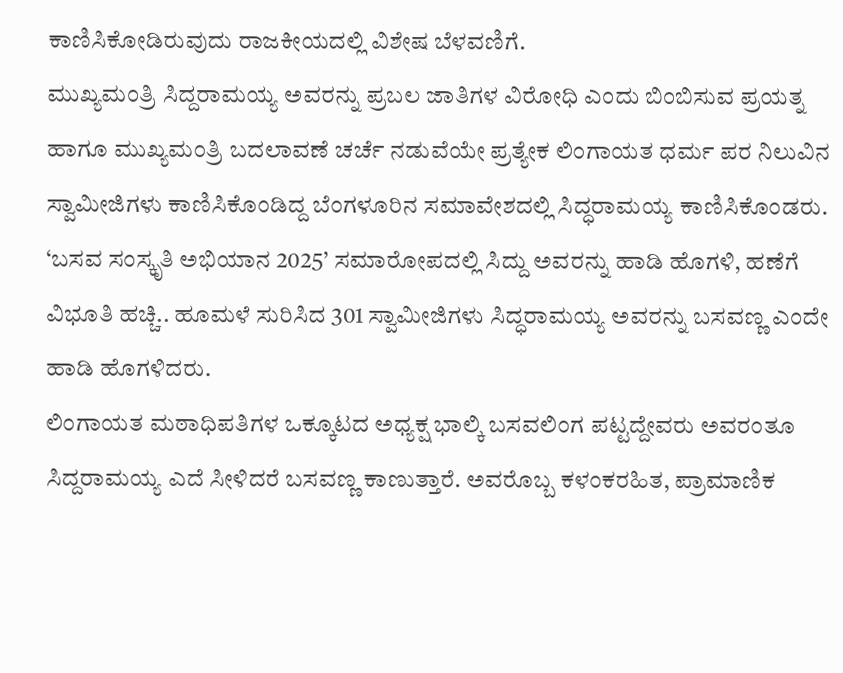ಕಾಣಿಸಿಕೋಡಿರುವುದು ರಾಜಕೀಯದಲ್ಲಿ ವಿಶೇಷ ಬೆಳವಣಿಗೆ.
ಮುಖ್ಯಮಂತ್ರಿ ಸಿದ್ದರಾಮಯ್ಯ ಅವರನ್ನು ಪ್ರಬಲ ಜಾತಿಗಳ ವಿರೋಧಿ ಎಂದು ಬಿಂಬಿಸುವ ಪ್ರಯತ್ನ ಹಾಗೂ ಮುಖ್ಯಮಂತ್ರಿ ಬದಲಾವಣೆ ಚರ್ಚೆ ನಡುವೆಯೇ ಪ್ರತ್ಯೇಕ ಲಿಂಗಾಯತ ಧರ್ಮ ಪರ ನಿಲುವಿನ ಸ್ವಾಮೀಜಿಗಳು ಕಾಣಿಸಿಕೊಂಡಿದ್ದ ಬೆಂಗಳೂರಿನ ಸಮಾವೇಶದಲ್ಲಿ ಸಿದ್ಧರಾಮಯ್ಯ ಕಾಣಿಸಿಕೊಂಡರು. ‘ಬಸವ ಸಂಸ್ಕೃತಿ ಅಭಿಯಾನ 2025’ ಸಮಾರೋಪದಲ್ಲಿ ಸಿದ್ದು ಅವರನ್ನು ಹಾಡಿ ಹೊಗಳಿ, ಹಣೆಗೆ ವಿಭೂತಿ ಹಚ್ಚಿ.. ಹೂಮಳೆ ಸುರಿಸಿದ 301 ಸ್ವಾಮೀಜಿಗಳು ಸಿದ್ಧರಾಮಯ್ಯ ಅವರನ್ನು ಬಸವಣ್ಣ ಎಂದೇ ಹಾಡಿ ಹೊಗಳಿದರು.
ಲಿಂಗಾಯತ ಮಠಾಧಿಪತಿಗಳ ಒಕ್ಕೂಟದ ಅಧ್ಯಕ್ಷ ಭಾಲ್ಕಿ ಬಸವಲಿಂಗ ಪಟ್ಟದ್ದೇವರು ಅವರಂತೂ ಸಿದ್ದರಾಮಯ್ಯ ಎದೆ ಸೀಳಿದರೆ ಬಸವಣ್ಣ ಕಾಣುತ್ತಾರೆ. ಅವರೊಬ್ಬ ಕಳಂಕರಹಿತ, ಪ್ರಾಮಾಣಿಕ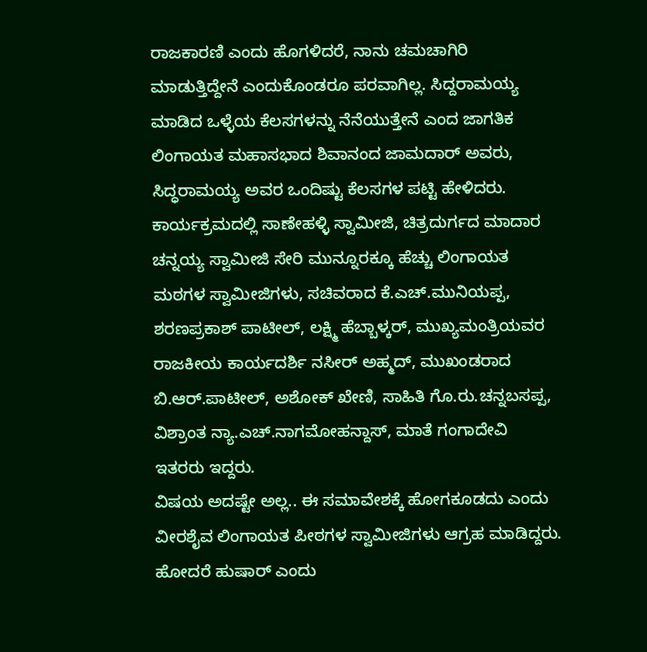ರಾಜಕಾರಣಿ ಎಂದು ಹೊಗಳಿದರೆ, ನಾನು ಚಮಚಾಗಿರಿ ಮಾಡುತ್ತಿದ್ದೇನೆ ಎಂದುಕೊಂಡರೂ ಪರವಾಗಿಲ್ಲ. ಸಿದ್ದರಾಮಯ್ಯ ಮಾಡಿದ ಒಳ್ಳೆಯ ಕೆಲಸಗಳನ್ನು ನೆನೆಯುತ್ತೇನೆ ಎಂದ ಜಾಗತಿಕ ಲಿಂಗಾಯತ ಮಹಾಸಭಾದ ಶಿವಾನಂದ ಜಾಮದಾರ್ ಅವರು, ಸಿದ್ಧರಾಮಯ್ಯ ಅವರ ಒಂದಿಷ್ಟು ಕೆಲಸಗಳ ಪಟ್ಟಿ ಹೇಳಿದರು.
ಕಾರ್ಯಕ್ರಮದಲ್ಲಿ ಸಾಣೇಹಳ್ಳಿ ಸ್ವಾಮೀಜಿ, ಚಿತ್ರದುರ್ಗದ ಮಾದಾರ ಚನ್ನಯ್ಯ ಸ್ವಾಮೀಜಿ ಸೇರಿ ಮುನ್ನೂರಕ್ಕೂ ಹೆಚ್ಚು ಲಿಂಗಾಯತ ಮಠಗಳ ಸ್ವಾಮೀಜಿಗಳು, ಸಚಿವರಾದ ಕೆ.ಎಚ್.ಮುನಿಯಪ್ಪ, ಶರಣಪ್ರಕಾಶ್ ಪಾಟೀಲ್, ಲಕ್ಷ್ಮಿ ಹೆಬ್ಬಾಳ್ಕರ್, ಮುಖ್ಯಮಂತ್ರಿಯವರ ರಾಜಕೀಯ ಕಾರ್ಯದರ್ಶಿ ನಸೀರ್ ಅಹ್ಮದ್, ಮುಖಂಡರಾದ ಬಿ.ಆರ್.ಪಾಟೀಲ್, ಅಶೋಕ್ ಖೇಣಿ, ಸಾಹಿತಿ ಗೊ.ರು.ಚನ್ನಬಸಪ್ಪ, ವಿಶ್ರಾಂತ ನ್ಯಾ.ಎಚ್.ನಾಗಮೋಹನ್ದಾಸ್, ಮಾತೆ ಗಂಗಾದೇವಿ ಇತರರು ಇದ್ದರು.
ವಿಷಯ ಅದಷ್ಟೇ ಅಲ್ಲ.. ಈ ಸಮಾವೇಶಕ್ಕೆ ಹೋಗಕೂಡದು ಎಂದು ವೀರಶೈವ ಲಿಂಗಾಯತ ಪೀಠಗಳ ಸ್ವಾಮೀಜಿಗಳು ಆಗ್ರಹ ಮಾಡಿದ್ದರು. ಹೋದರೆ ಹುಷಾರ್ ಎಂದು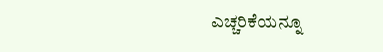ಎಚ್ಚರಿಕೆಯನ್ನೂ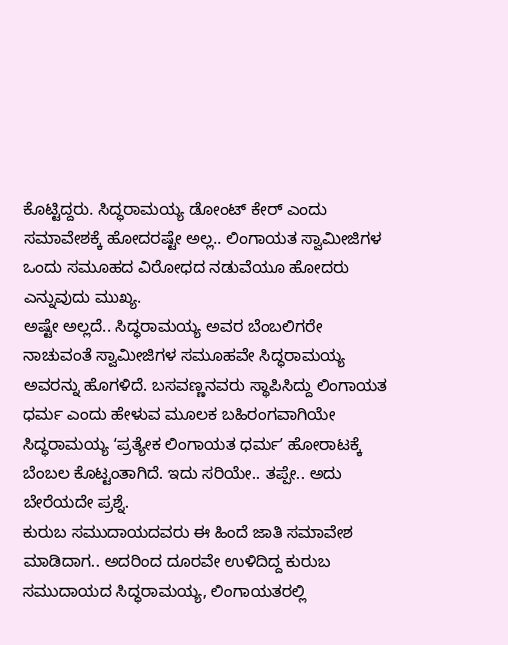ಕೊಟ್ಟಿದ್ದರು. ಸಿದ್ಧರಾಮಯ್ಯ ಡೋಂಟ್ ಕೇರ್ ಎಂದು ಸಮಾವೇಶಕ್ಕೆ ಹೋದರಷ್ಟೇ ಅಲ್ಲ.. ಲಿಂಗಾಯತ ಸ್ವಾಮೀಜಿಗಳ ಒಂದು ಸಮೂಹದ ವಿರೋಧದ ನಡುವೆಯೂ ಹೋದರು ಎನ್ನುವುದು ಮುಖ್ಯ.
ಅಷ್ಟೇ ಅಲ್ಲದೆ.. ಸಿದ್ಧರಾಮಯ್ಯ ಅವರ ಬೆಂಬಲಿಗರೇ ನಾಚುವಂತೆ ಸ್ವಾಮೀಜಿಗಳ ಸಮೂಹವೇ ಸಿದ್ಧರಾಮಯ್ಯ ಅವರನ್ನು ಹೊಗಳಿದೆ. ಬಸವಣ್ಣನವರು ಸ್ಥಾಪಿಸಿದ್ದು ಲಿಂಗಾಯತ ಧರ್ಮ ಎಂದು ಹೇಳುವ ಮೂಲಕ ಬಹಿರಂಗವಾಗಿಯೇ ಸಿದ್ಧರಾಮಯ್ಯ ʻಪ್ರತ್ಯೇಕ ಲಿಂಗಾಯತ ಧರ್ಮʼ ಹೋರಾಟಕ್ಕೆ ಬೆಂಬಲ ಕೊಟ್ಟಂತಾಗಿದೆ. ಇದು ಸರಿಯೇ.. ತಪ್ಪೇ.. ಅದು ಬೇರೆಯದೇ ಪ್ರಶ್ನೆ.
ಕುರುಬ ಸಮುದಾಯದವರು ಈ ಹಿಂದೆ ಜಾತಿ ಸಮಾವೇಶ ಮಾಡಿದಾಗ.. ಅದರಿಂದ ದೂರವೇ ಉಳಿದಿದ್ದ ಕುರುಬ ಸಮುದಾಯದ ಸಿದ್ಧರಾಮಯ್ಯ, ಲಿಂಗಾಯತರಲ್ಲಿ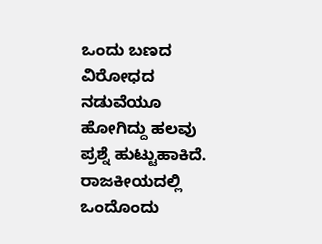ಒಂದು ಬಣದ ವಿರೋಧದ ನಡುವೆಯೂ ಹೋಗಿದ್ದು ಹಲವು ಪ್ರಶ್ನೆ ಹುಟ್ಟುಹಾಕಿದೆ. ರಾಜಕೀಯದಲ್ಲಿ ಒಂದೊಂದು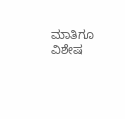ಮಾತಿಗೂ ವಿಶೇಷ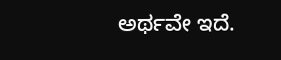ಅರ್ಥವೇ ಇದೆ.